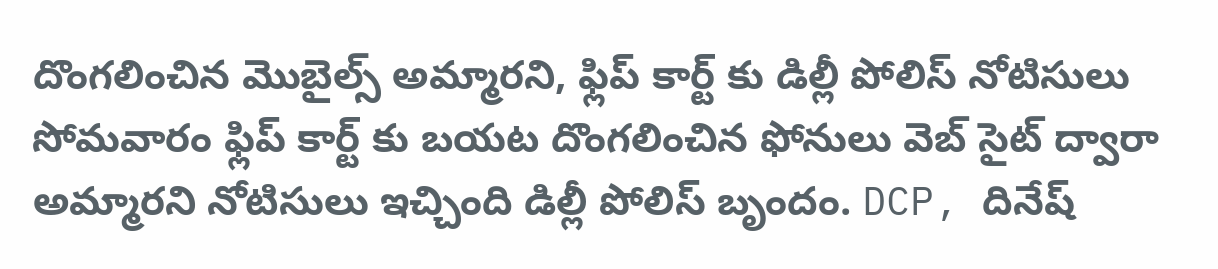దొంగలించిన మొబైల్స్ అమ్మారని, ఫ్లిప్ కార్ట్ కు డిల్లీ పోలిస్ నోటిసులు
సోమవారం ఫ్లిప్ కార్ట్ కు బయట దొంగలించిన ఫోనులు వెబ్ సైట్ ద్వారా అమ్మారని నోటిసులు ఇచ్చింది డిల్లీ పోలిస్ బృందం. DCP, దినేష్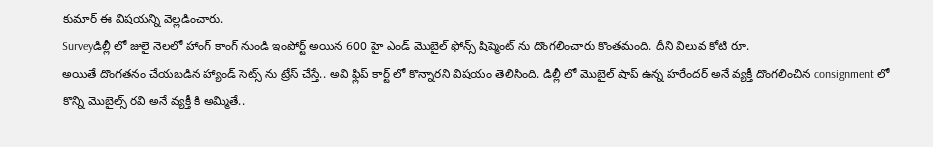కుమార్ ఈ విషయన్ని వెల్లడించారు.
Surveyడిల్లీ లో జులై నెలలో హాంగ్ కాంగ్ నుండి ఇంపోర్ట్ అయిన 600 హై ఎండ్ మొబైల్ ఫోన్స్ షిప్మెంట్ ను దొంగలించారు కొంతమంది. దీని విలువ కోటి రూ.
అయితే దొంగతనం చేయబడిన హ్యాండ్ సెట్స్ ను ట్రేస్ చేస్తే.. అవి ఫ్లిప్ కార్ట్ లో కొన్నారని విషయం తెలిసింది. డిల్లీ లో మొబైల్ షాప్ ఉన్న హరేందర్ అనే వ్యక్తీ దొంగలించిన consignment లో కొన్ని మొబైల్స్ రవి అనే వ్యక్తీ కి అమ్మితే..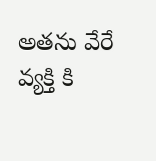అతను వేరే వ్యక్తి కి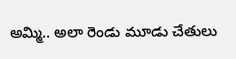అమ్మి.. అలా రెండు మూడు చేతులు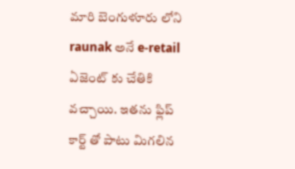మారి బెంగుళూరు లోని raunak అనే e-retail ఏజెంట్ కు చేతికి వచ్చాయి. ఇతను ఫ్లిప్ కార్ట్ తో పాటు మిగలిన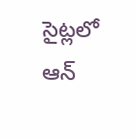సైట్లలో ఆన్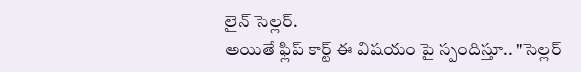లైన్ సెల్లర్.
అయితే ఫ్లిప్ కార్ట్ ఈ విషయం పై స్పందిస్తూ.. "సెల్లర్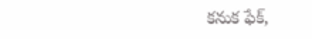కనుక ఫేక్,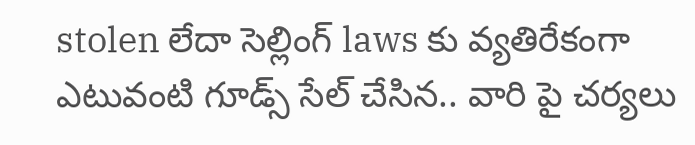stolen లేదా సెల్లింగ్ laws కు వ్యతిరేకంగా ఎటువంటి గూడ్స్ సేల్ చేసిన.. వారి పై చర్యలు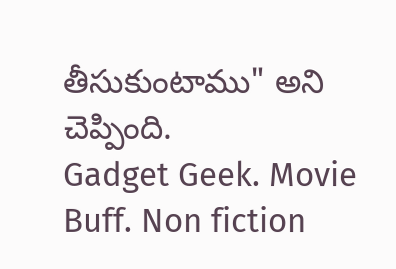తీసుకుంటాము" అని చెప్పింది.
Gadget Geek. Movie Buff. Non fiction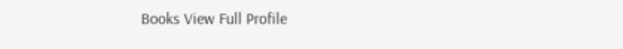Books View Full Profile